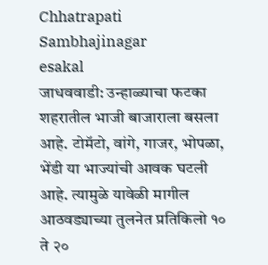Chhatrapati Sambhajinagar
esakal
जाधववाडी: उन्हाळ्याचा फटका शहरातील भाजी बाजाराला बसला आहे. टोमॅटो, वांगे, गाजर, भोपळा, भेंडी या भाज्यांची आवक घटली आहे. त्यामुळे यावेळी मागील आठवड्याच्या तुलनेत प्रतिकिलो १० ते २०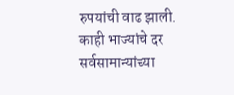रुपयांची वाढ झाली. काही भाज्यांचे दर सर्वसामान्यांच्या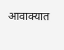आवाक्यात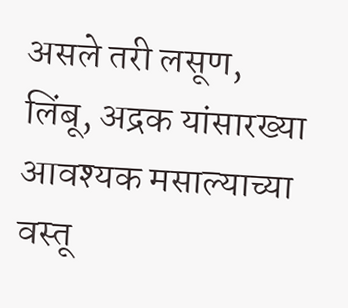असले तरी लसूण, लिंबू, अद्रक यांसारख्या आवश्यक मसाल्याच्या वस्तू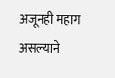अजूनही महाग असल्याने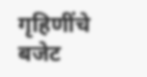गृहिणींचे बजेट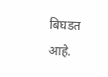बिघडत आहे.